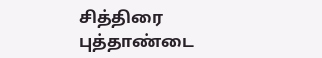சித்திரை புத்தாண்டை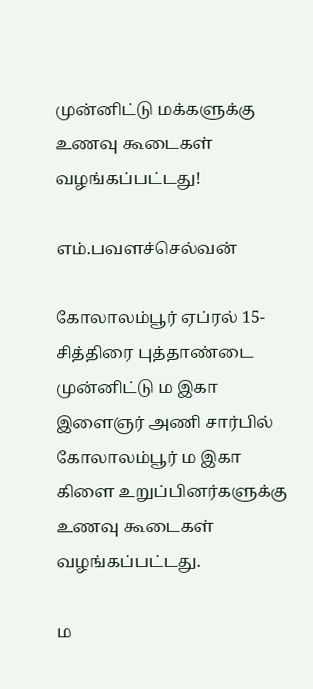முன்னிட்டு மக்களுக்கு உணவு கூடைகள் வழங்கப்பட்டது!

எம்.பவளச்செல்வன்

கோலாலம்பூர் ஏப்ரல் 15-
சித்திரை புத்தாண்டை முன்னிட்டு ம இகா இளைஞர் அணி சார்பில் கோலாலம்பூர் ம இகா கிளை உறுப்பினர்களுக்கு உணவு கூடைகள் வழங்கப்பட்டது.

ம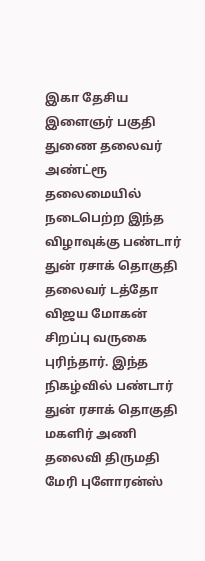இகா தேசிய இளைஞர் பகுதி துணை தலைவர் அண்ட்ரூ தலைமையில் நடைபெற்ற இந்த விழாவுக்கு பண்டார் துன் ரசாக் தொகுதி தலைவர் டத்தோ விஜய மோகன் சிறப்பு வருகை புரிந்தார். இந்த நிகழ்வில் பண்டார் துன் ரசாக் தொகுதி மகளிர் அணி தலைவி திருமதி மேரி புளோரன்ஸ்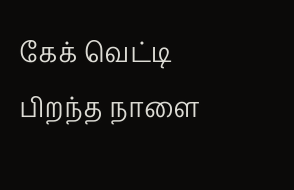கேக் வெட்டி பிறந்த நாளை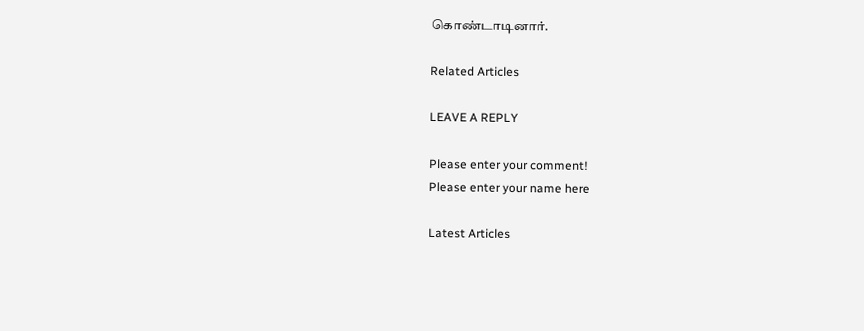கொண்டாடினார்.

Related Articles

LEAVE A REPLY

Please enter your comment!
Please enter your name here

Latest Articles